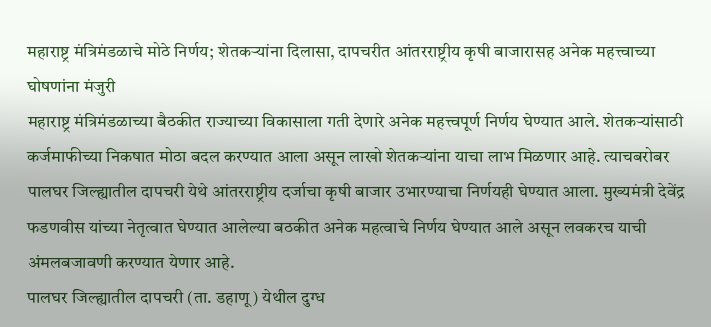महाराष्ट्र मंत्रिमंडळाचे मोठे निर्णय; शेतकऱ्यांना दिलासा, दापचरीत आंतरराष्ट्रीय कृषी बाजारासह अनेक महत्त्वाच्या घोषणांना मंजुरी
महाराष्ट्र मंत्रिमंडळाच्या बैठकीत राज्याच्या विकासाला गती देणारे अनेक महत्त्वपूर्ण निर्णय घेण्यात आले. शेतकऱ्यांसाठी कर्जमाफीच्या निकषात मोठा बदल करण्यात आला असून लाखो शेतकऱ्यांना याचा लाभ मिळणार आहे. त्याचबरोबर पालघर जिल्ह्यातील दापचरी येथे आंतरराष्ट्रीय दर्जाचा कृषी बाजार उभारण्याचा निर्णयही घेण्यात आला. मुख्यमंत्री देवेंद्र फडणवीस यांच्या नेतृत्वात घेण्यात आलेल्या बठकीत अनेक महत्वाचे निर्णय घेण्यात आले असून लवकरच याची अंमलबजावणी करण्यात येणार आहे.
पालघर जिल्ह्यातील दापचरी (ता. डहाणू) येथील दुग्ध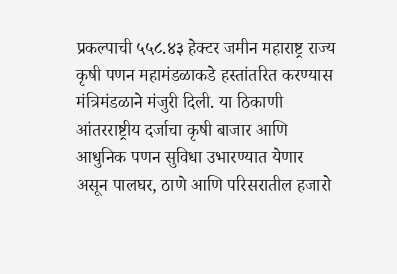प्रकल्पाची ५५८.४३ हेक्टर जमीन महाराष्ट्र राज्य कृषी पणन महामंडळाकडे हस्तांतरित करण्यास मंत्रिमंडळाने मंजुरी दिली. या ठिकाणी आंतरराष्ट्रीय दर्जाचा कृषी बाजार आणि आधुनिक पणन सुविधा उभारण्यात येणार असून पालघर, ठाणे आणि परिसरातील हजारो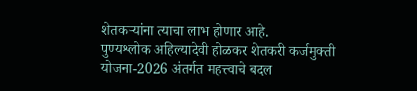शेतकऱ्यांना त्याचा लाभ होणार आहे.
पुण्यश्लोक अहिल्यादेवी होळकर शेतकरी कर्जमुक्ती योजना-2026 अंतर्गत महत्त्वाचे बदल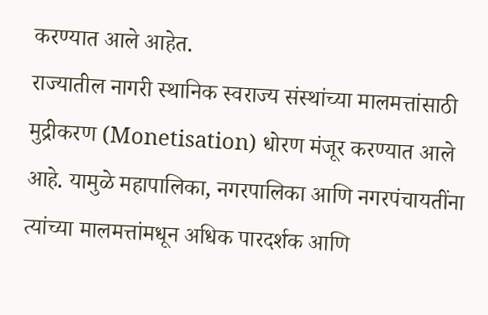करण्यात आले आहेत.
राज्यातील नागरी स्थानिक स्वराज्य संस्थांच्या मालमत्तांसाठी मुद्रीकरण (Monetisation) धोरण मंजूर करण्यात आले आहे. यामुळे महापालिका, नगरपालिका आणि नगरपंचायतींना त्यांच्या मालमत्तांमधून अधिक पारदर्शक आणि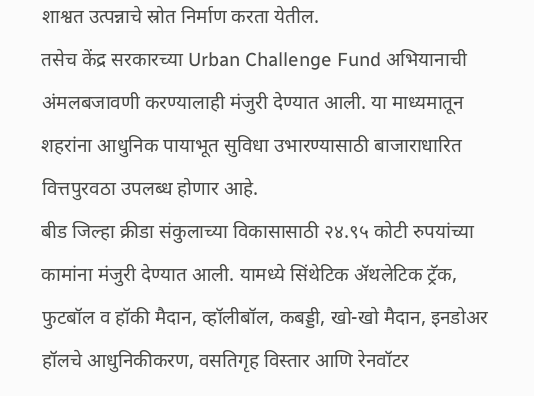शाश्वत उत्पन्नाचे स्रोत निर्माण करता येतील.
तसेच केंद्र सरकारच्या Urban Challenge Fund अभियानाची अंमलबजावणी करण्यालाही मंजुरी देण्यात आली. या माध्यमातून शहरांना आधुनिक पायाभूत सुविधा उभारण्यासाठी बाजाराधारित वित्तपुरवठा उपलब्ध होणार आहे.
बीड जिल्हा क्रीडा संकुलाच्या विकासासाठी २४.९५ कोटी रुपयांच्या कामांना मंजुरी देण्यात आली. यामध्ये सिंथेटिक ॲथलेटिक ट्रॅक, फुटबॉल व हॉकी मैदान, व्हॉलीबॉल, कबड्डी, खो-खो मैदान, इनडोअर हॉलचे आधुनिकीकरण, वसतिगृह विस्तार आणि रेनवॉटर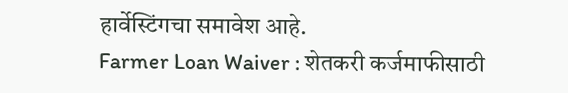हार्वेस्टिंगचा समावेश आहे.
Farmer Loan Waiver : शेतकरी कर्जमाफीसाठी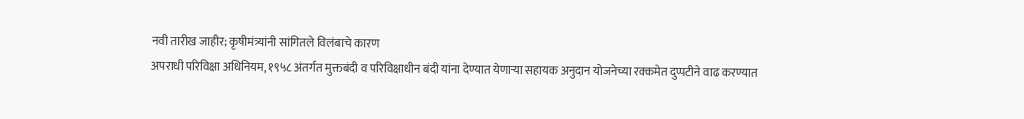नवी तारीख जाहीर; कृषीमंत्र्यांनी सांगितले विलंबाचे कारण
अपराधी परिविक्षा अधिनियम, १९५८ अंतर्गत मुक्तबंदी व परिविक्षाधीन बंदी यांना देण्यात येणाऱ्या सहायक अनुदान योजनेच्या रक्कमेत दुप्पटीने वाढ करण्यात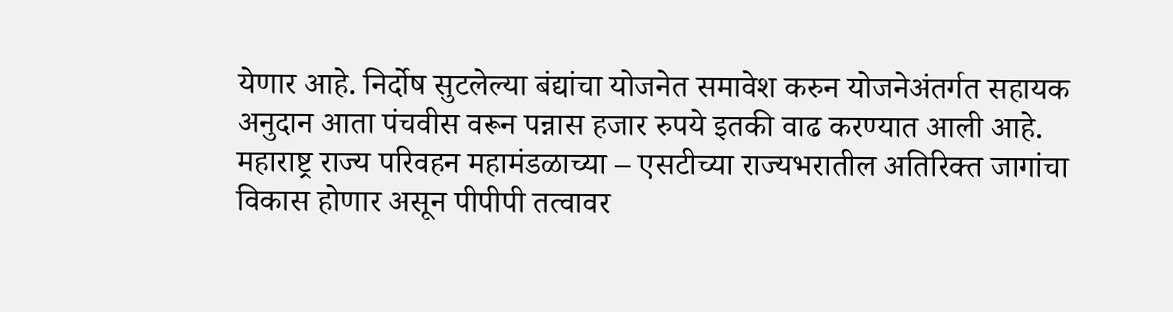येणार आहे. निर्दोष सुटलेल्या बंद्यांचा योजनेत समावेश करुन योजनेअंतर्गत सहायक अनुदान आता पंचवीस वरून पन्नास हजार रुपये इतकी वाढ करण्यात आली आहे.
महाराष्ट्र राज्य परिवहन महामंडळाच्या – एसटीच्या राज्यभरातील अतिरिक्त जागांचा विकास होणार असून पीपीपी तत्वावर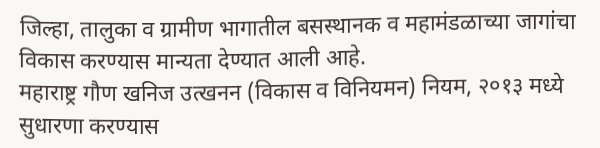जिल्हा, तालुका व ग्रामीण भागातील बसस्थानक व महामंडळाच्या जागांचा विकास करण्यास मान्यता देण्यात आली आहे.
महाराष्ट्र गौण खनिज उत्खनन (विकास व विनियमन) नियम, २०१३ मध्ये सुधारणा करण्यास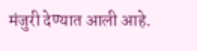मंजुरी देण्यात आली आहे.